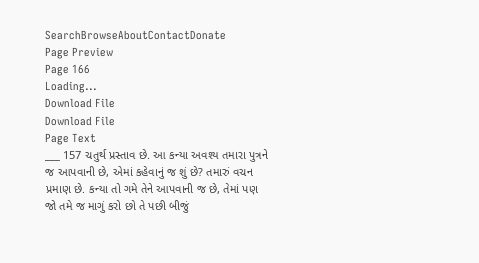SearchBrowseAboutContactDonate
Page Preview
Page 166
Loading...
Download File
Download File
Page Text
___ 157 ચતુર્થ પ્રસ્તાવ છે. આ કન્યા અવશ્ય તમારા પુત્રને જ આપવાની છે, એમાં કહેવાનું જ શું છે? તમારું વચન પ્રમાણ છે. કન્યા તો ગમે તેને આપવાની જ છે, તેમાં પણ જો તમે જ માગું કરો છો તે પછી બીજું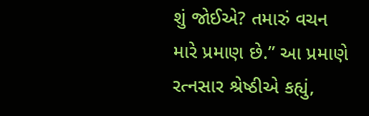શું જોઈએ? તમારું વચન મારે પ્રમાણ છે.” આ પ્રમાણે રત્નસાર શ્રેષ્ઠીએ કહ્યું,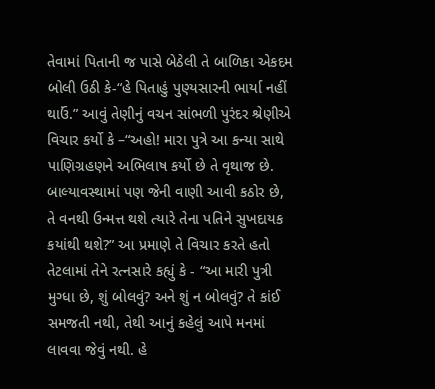તેવામાં પિતાની જ પાસે બેઠેલી તે બાળિકા એકદમ બોલી ઉઠી કે-“હે પિતાહું પુણ્યસારની ભાર્યા નહીં થાઉં.” આવું તેણીનું વચન સાંભળી પુરંદર શ્રેણીએ વિચાર કર્યો કે –“અહો! મારા પુત્રે આ કન્યા સાથે પાણિગ્રહણને અભિલાષ કર્યો છે તે વૃથાજ છે. બાલ્યાવસ્થામાં પણ જેની વાણી આવી કઠોર છે, તે વનથી ઉન્મત્ત થશે ત્યારે તેના પતિને સુખદાયક કયાંથી થશે?” આ પ્રમાણે તે વિચાર કરતે હતો તેટલામાં તેને રત્નસારે કહ્યું કે - “આ મારી પુત્રી મુગ્ધા છે, શું બોલવું? અને શું ન બોલવું? તે કાંઈ સમજતી નથી, તેથી આનું કહેલું આપે મનમાં લાવવા જેવું નથી. હે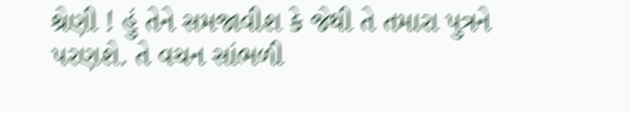શ્રેણી ! હું તેને સમજાવીશ કે જેથી તે તમારા પુત્રને પરણશે. તે વચન સાંભળી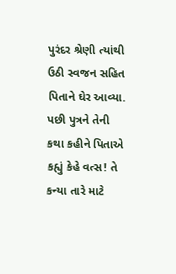પુરંદર શ્રેણી ત્યાંથી ઉઠી સ્વજન સહિત પિતાને ઘેર આવ્યા. પછી પુત્રને તેની કથા કહીને પિતાએ કહ્યું કેહે વત્સ! તે કન્યા તારે માટે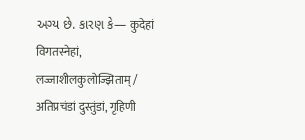અગ્ય છે. કારણ કે— कुदेहां विगतस्नेहां, लज्जाशीलकुलोज्झिताम् / अतिप्रचंडां दुस्तुंडां, गृहिणी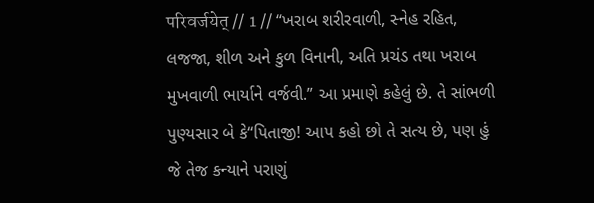परिवर्जयेत् // 1 // “ખરાબ શરીરવાળી, સ્નેહ રહિત, લજજા, શીળ અને કુળ વિનાની, અતિ પ્રચંડ તથા ખરાબ મુખવાળી ભાર્યાને વર્જવી.” આ પ્રમાણે કહેલું છે. તે સાંભળી પુણ્યસાર બે કે“પિતાજી! આપ કહો છો તે સત્ય છે, પણ હું જે તેજ કન્યાને પરાણું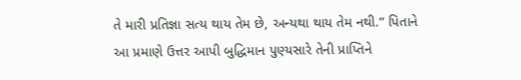તે મારી પ્રતિજ્ઞા સત્ય થાય તેમ છે, અન્યથા થાય તેમ નથી.” પિતાને આ પ્રમાણે ઉત્તર આપી બુદ્ધિમાન પુણ્યસારે તેની પ્રાપ્તિને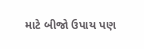માટે બીજો ઉપાય પણ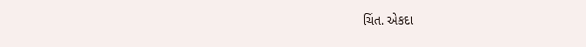ચિંત. એકદા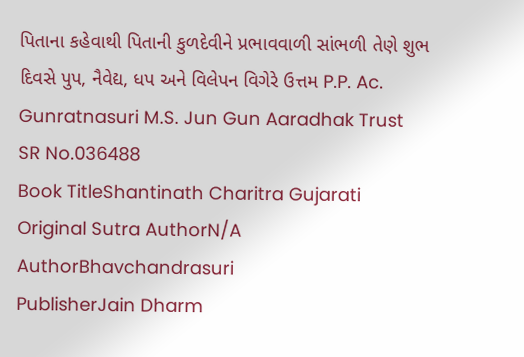પિતાના કહેવાથી પિતાની કુળદેવીને પ્રભાવવાળી સાંભળી તેણે શુભ દિવસે પુપ, નૈવેદ્ય, ધપ અને વિલેપન વિગેરે ઉત્તમ P.P. Ac. Gunratnasuri M.S. Jun Gun Aaradhak Trust
SR No.036488
Book TitleShantinath Charitra Gujarati
Original Sutra AuthorN/A
AuthorBhavchandrasuri
PublisherJain Dharm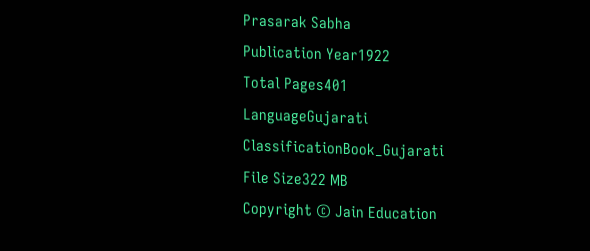Prasarak Sabha
Publication Year1922
Total Pages401
LanguageGujarati
ClassificationBook_Gujarati
File Size322 MB
Copyright © Jain Education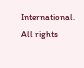International. All rights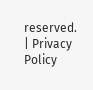reserved. | Privacy Policy